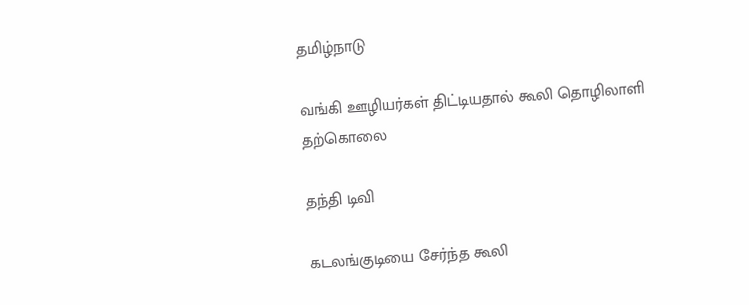தமிழ்நாடு

வங்கி ஊழியர்கள் திட்டியதால் கூலி தொழிலாளி தற்கொலை

தந்தி டிவி

கடலங்குடியை சேர்ந்த கூலி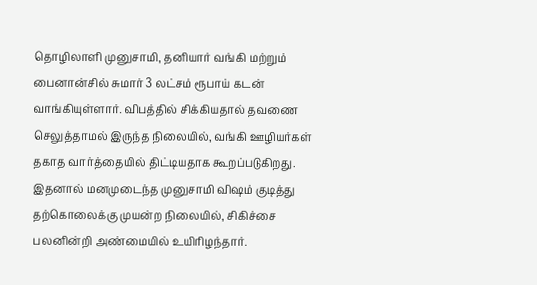தொழிலாளி முனுசாமி, தனியார் வங்கி மற்றும் பைனான்சில் சுமார் 3 லட்சம் ரூபாய் கடன் வாங்கியுள்ளார். விபத்தில் சிக்கியதால் தவணை செலுத்தாமல் இருந்த நிலையில், வங்கி ஊழியர்கள் தகாத வார்த்தையில் திட்டியதாக கூறப்படுகிறது. இதனால் மனமுடைந்த முனுசாமி விஷம் குடித்து தற்கொலைக்கு முயன்ற நிலையில், சிகிச்சை பலனின்றி அண்மையில் உயிரிழந்தார்.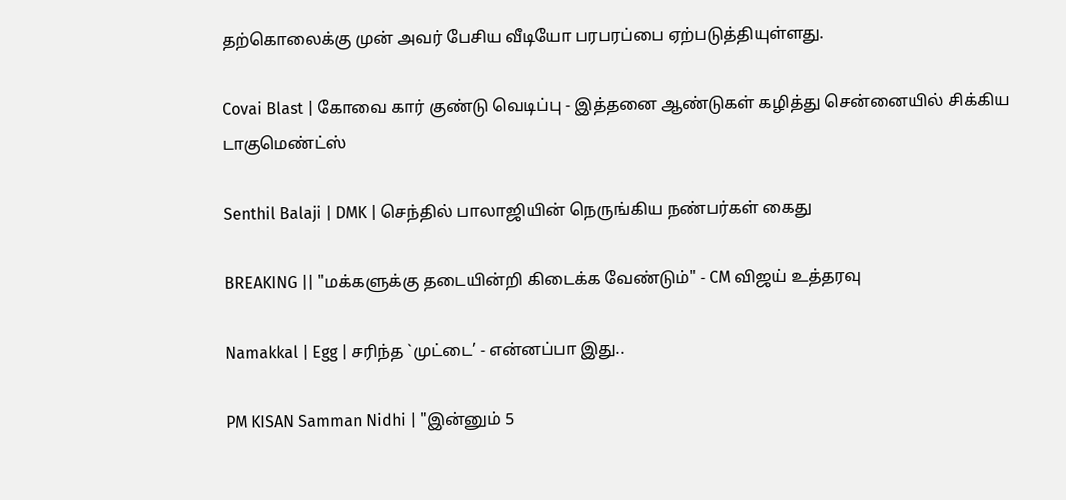தற்கொலைக்கு முன் அவர் பேசிய வீடியோ பரபரப்பை ஏற்படுத்தியுள்ளது.

Covai Blast | கோவை கார் குண்டு வெடிப்பு - இத்தனை ஆண்டுகள் கழித்து சென்னையில் சிக்கிய டாகுமெண்ட்ஸ்

Senthil Balaji | DMK | செந்தில் பாலாஜியின் நெருங்கிய நண்பர்கள் கைது

BREAKING || "மக்களுக்கு தடையின்றி கிடைக்க வேண்டும்" - CM விஜய் உத்தரவு

Namakkal | Egg | சரிந்த `முட்டை’ - என்னப்பா இது..

PM KISAN Samman Nidhi | "இன்னும் 5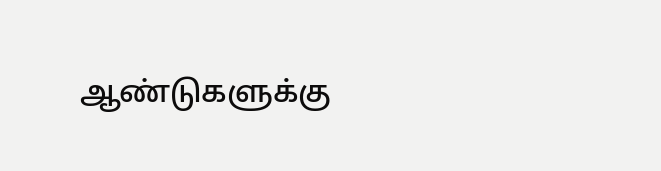ஆண்டுகளுக்கு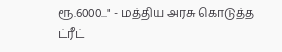ரூ.6000..." - மத்திய அரசு கொடுத்த ட்ரீட்